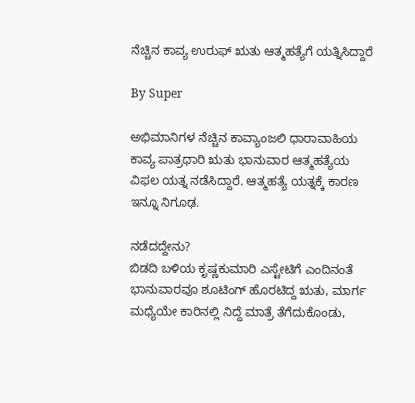ನೆಚ್ಚಿನ ಕಾವ್ಯ ಉರುಫ್‌ ಋತು ಆತ್ಮಹತ್ಯೆಗೆ ಯತ್ನಿಸಿದ್ದಾರೆ

By Super

ಅಭಿಮಾನಿಗಳ ನೆಚ್ಚಿನ ಕಾವ್ಯಾಂಜಲಿ ಧಾರಾವಾಹಿಯ ಕಾವ್ಯ ಪಾತ್ರಧಾರಿ ಋತು ಭಾನುವಾರ ಆತ್ಮಹತ್ಯೆಯ ವಿಫಲ ಯತ್ನ ನಡೆಸಿದ್ದಾರೆ. ಆತ್ಮಹತ್ಯೆ ಯತ್ನಕ್ಕೆ ಕಾರಣ ಇನ್ನೂ ನಿಗೂಢ.

ನಡೆದದ್ದೇನು?
ಬಿಡದಿ ಬಳಿಯ ಕೃಷ್ಣಕುಮಾರಿ ಎಸ್ಟೇಟಿಗೆ ಎಂದಿನಂತೆ ಭಾನುವಾರವೂ ಶೂಟಿಂಗ್‌ ಹೊರಟಿದ್ದ ಋತು, ಮಾರ್ಗ ಮಧ್ಯೆಯೇ ಕಾರಿನಲ್ಲಿ ನಿದ್ದೆ ಮಾತ್ರೆ ತೆಗೆದುಕೊಂಡು,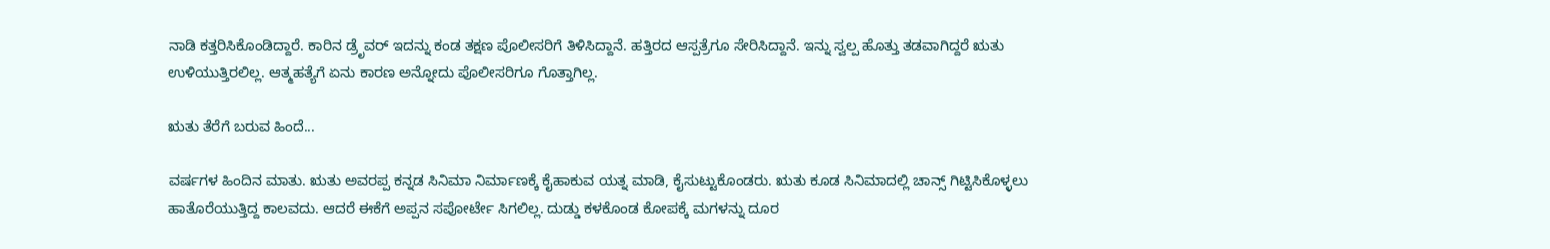ನಾಡಿ ಕತ್ತರಿಸಿಕೊಂಡಿದ್ದಾರೆ. ಕಾರಿನ ಡ್ರೆೃವರ್‌ ಇದನ್ನು ಕಂಡ ತಕ್ಷಣ ಪೊಲೀಸರಿಗೆ ತಿಳಿಸಿದ್ದಾನೆ. ಹತ್ತಿರದ ಆಸ್ಪತ್ರೆಗೂ ಸೇರಿಸಿದ್ದಾನೆ. ಇನ್ನು ಸ್ವಲ್ಪ ಹೊತ್ತು ತಡವಾಗಿದ್ದರೆ ಋತು ಉಳಿಯುತ್ತಿರಲಿಲ್ಲ. ಆತ್ಮಹತ್ಯೆಗೆ ಏನು ಕಾರಣ ಅನ್ನೋದು ಪೊಲೀಸರಿಗೂ ಗೊತ್ತಾಗಿಲ್ಲ.

ಋತು ತೆರೆಗೆ ಬರುವ ಹಿಂದೆ...

ವರ್ಷಗಳ ಹಿಂದಿನ ಮಾತು. ಋತು ಅವರಪ್ಪ ಕನ್ನಡ ಸಿನಿಮಾ ನಿರ್ಮಾಣಕ್ಕೆ ಕೈಹಾಕುವ ಯತ್ನ ಮಾಡಿ, ಕೈಸುಟ್ಟುಕೊಂಡರು. ಋತು ಕೂಡ ಸಿನಿಮಾದಲ್ಲಿ ಚಾನ್ಸ್‌ ಗಿಟ್ಟಿಸಿಕೊಳ್ಳಲು ಹಾತೊರೆಯುತ್ತಿದ್ದ ಕಾಲವದು. ಆದರೆ ಈಕೆಗೆ ಅಪ್ಪನ ಸಪೋರ್ಟೇ ಸಿಗಲಿಲ್ಲ. ದುಡ್ಡು ಕಳಕೊಂಡ ಕೋಪಕ್ಕೆ ಮಗಳನ್ನು ದೂರ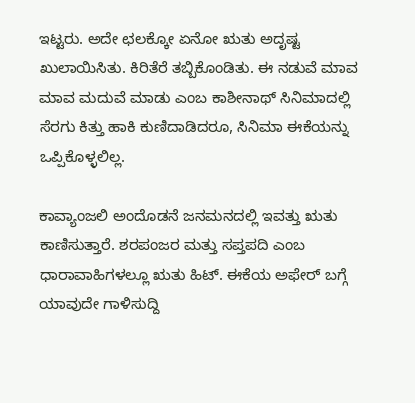ಇಟ್ಟರು. ಅದೇ ಛಲಕ್ಕೋ ಏನೋ ಋತು ಅದೃಷ್ಟ ಖುಲಾಯಿಸಿತು. ಕಿರಿತೆರೆ ತಬ್ಬಿಕೊಂಡಿತು. ಈ ನಡುವೆ ಮಾವ ಮಾವ ಮದುವೆ ಮಾಡು ಎಂಬ ಕಾಶೀನಾಥ್‌ ಸಿನಿಮಾದಲ್ಲಿ ಸೆರಗು ಕಿತ್ತು ಹಾಕಿ ಕುಣಿದಾಡಿದರೂ, ಸಿನಿಮಾ ಈಕೆಯನ್ನು ಒಪ್ಪಿಕೊಳ್ಳಲಿಲ್ಲ.

ಕಾವ್ಯಾಂಜಲಿ ಅಂದೊಡನೆ ಜನಮನದಲ್ಲಿ ಇವತ್ತು ಋತು ಕಾಣಿಸುತ್ತಾರೆ. ಶರಪಂಜರ ಮತ್ತು ಸಪ್ತಪದಿ ಎಂಬ ಧಾರಾವಾಹಿಗಳಲ್ಲೂ ಋತು ಹಿಟ್‌. ಈಕೆಯ ಅಫೇರ್‌ ಬಗ್ಗೆ ಯಾವುದೇ ಗಾಳಿಸುದ್ದಿ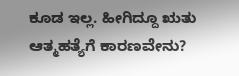ಕೂಡ ಇಲ್ಲ. ಹೀಗಿದ್ದೂ ಋತು ಆತ್ಮಹತ್ಯೆಗೆ ಕಾರಣವೇನು?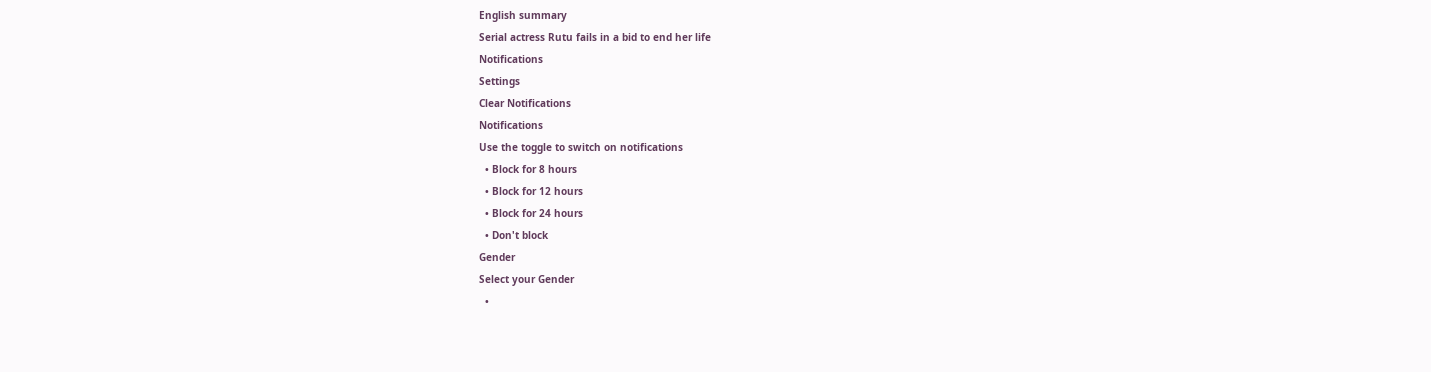English summary
Serial actress Rutu fails in a bid to end her life
Notifications
Settings
Clear Notifications
Notifications
Use the toggle to switch on notifications
  • Block for 8 hours
  • Block for 12 hours
  • Block for 24 hours
  • Don't block
Gender
Select your Gender
  •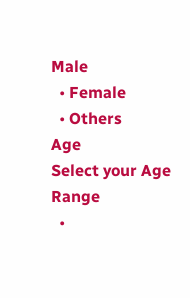Male
  • Female
  • Others
Age
Select your Age Range
  •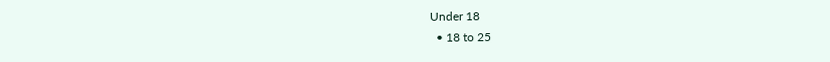Under 18
  • 18 to 25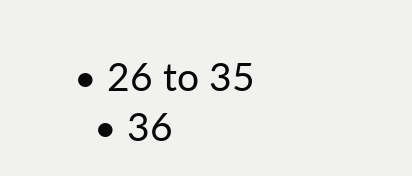• 26 to 35
  • 36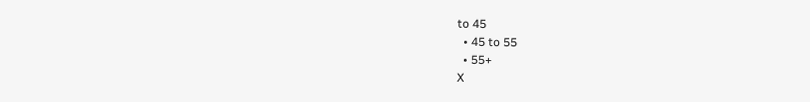to 45
  • 45 to 55
  • 55+
X